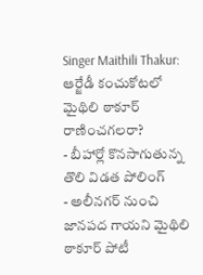Singer Maithili Thakur: ఆర్జేడీ కంచుకోటలో మైథిలి ఠాకూర్ రాణించగలరా?
- బీహార్లో కొనసాగుతున్న తొలి విడత పోలింగ్
- అలీనగర్ నుంచి జానపద గాయని మైథిలి ఠాకూర్ పోటీ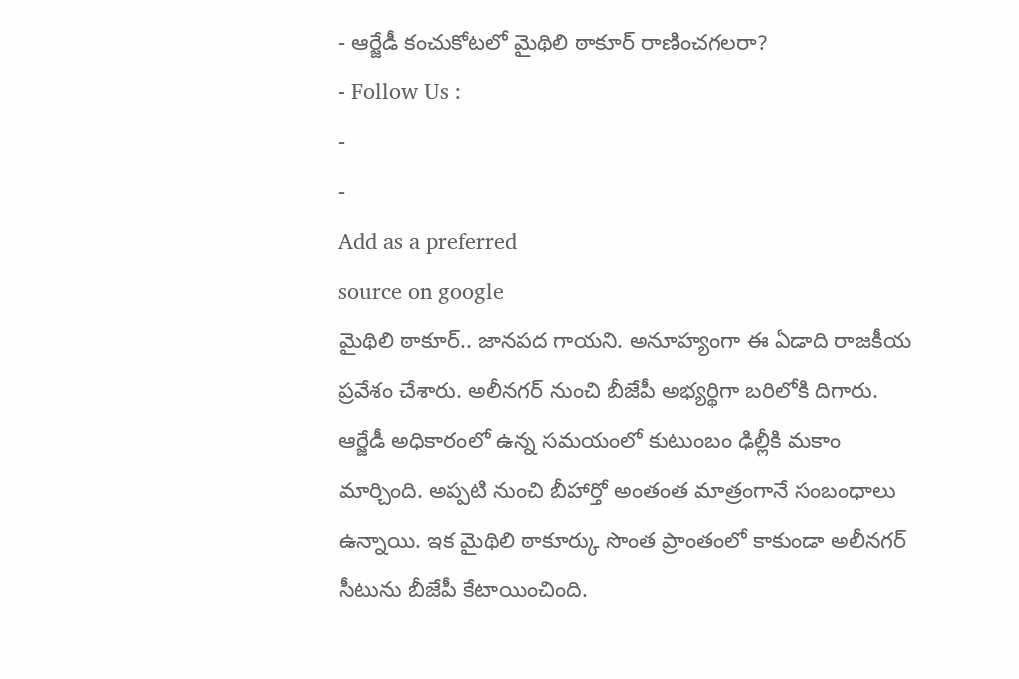- ఆర్జేడీ కంచుకోటలో మైథిలి ఠాకూర్ రాణించగలరా?
- Follow Us :
-
-
Add as a preferred
source on google
మైథిలి ఠాకూర్.. జానపద గాయని. అనూహ్యంగా ఈ ఏడాది రాజకీయ ప్రవేశం చేశారు. అలీనగర్ నుంచి బీజేపీ అభ్యర్థిగా బరిలోకి దిగారు. ఆర్జేడీ అధికారంలో ఉన్న సమయంలో కుటుంబం ఢిల్లీకి మకాం మార్చింది. అప్పటి నుంచి బీహార్తో అంతంత మాత్రంగానే సంబంధాలు ఉన్నాయి. ఇక మైథిలి ఠాకూర్కు సొంత ప్రాంతంలో కాకుండా అలీనగర్ సీటును బీజేపీ కేటాయించింది.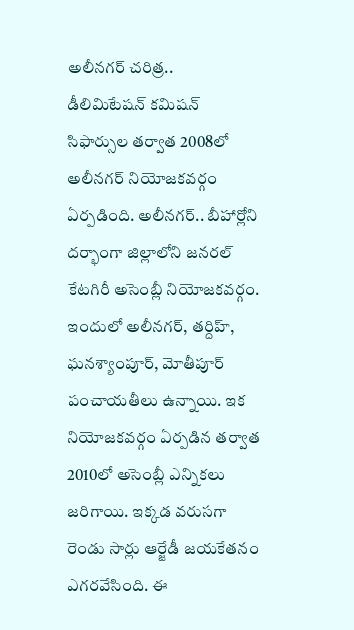అలీనగర్ చరిత్ర..
డీలిమిటేషన్ కమిషన్ సిఫార్సుల తర్వాత 2008లో అలీనగర్ నియోజకవర్గం ఏర్పడింది. అలీనగర్.. బీహార్లోని దర్భాంగా జిల్లాలోని జనరల్ కేటగిరీ అసెంబ్లీ నియోజకవర్గం. ఇందులో అలీనగర్, తర్దిహ్, ఘనశ్యాంపూర్, మోతీపూర్ పంచాయతీలు ఉన్నాయి. ఇక నియోజకవర్గం ఏర్పడిన తర్వాత 2010లో అసెంబ్లీ ఎన్నికలు జరిగాయి. ఇక్కడ వరుసగా రెండు సార్లు ఆర్జేడీ జయకేతనం ఎగరవేసింది. ఈ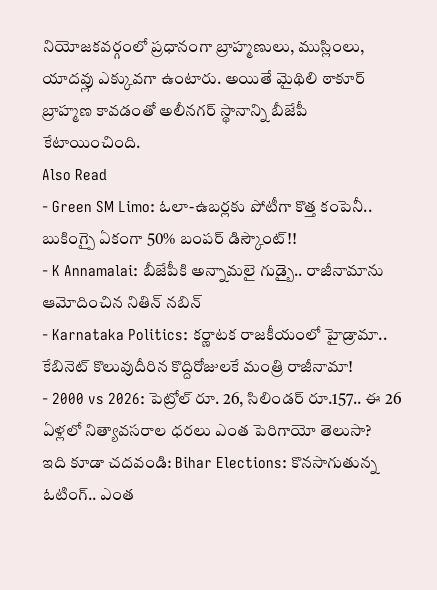నియోజకవర్గంలో ప్రధానంగా బ్రాహ్మణులు, ముస్లింలు, యాదవ్లు ఎక్కువగా ఉంటారు. అయితే మైథిలి ఠాకూర్ బ్రాహ్మణ కావడంతో అలీనగర్ స్థానాన్ని బీజేపీ కేటాయించింది.
Also Read
- Green SM Limo: ఓలా-ఉబర్లకు పోటీగా కొత్త కంపెనీ.. బుకింగ్పై ఏకంగా 50% బంపర్ డిస్కౌంట్!!
- K Annamalai: బీజేపీకి అన్నామలై గుడ్బై.. రాజీనామాను ఆమోదించిన నితిన్ నబిన్
- Karnataka Politics: కర్ణాటక రాజకీయంలో హైడ్రామా.. కేబినెట్ కొలువుదీరిన కొద్దిరోజులకే మంత్రి రాజీనామా!
- 2000 vs 2026: పెట్రోల్ రూ. 26, సిలిండర్ రూ.157.. ఈ 26 ఏళ్లలో నిత్యావసరాల ధరలు ఎంత పెరిగాయో తెలుసా?
ఇది కూడా చదవండి: Bihar Elections: కొనసాగుతున్న ఓటింగ్.. ఎంత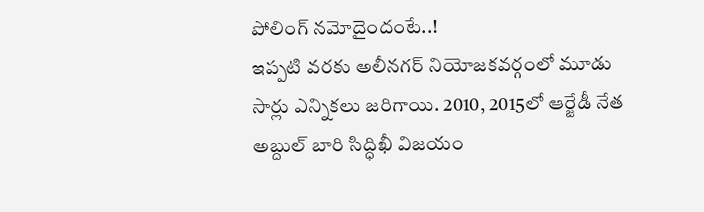పోలింగ్ నమోదైందంటే..!
ఇప్పటి వరకు అలీనగర్ నియోజకవర్గంలో మూడు సార్లు ఎన్నికలు జరిగాయి. 2010, 2015లో ఆర్జేడీ నేత అబ్దుల్ బారి సిద్ధిఖీ విజయం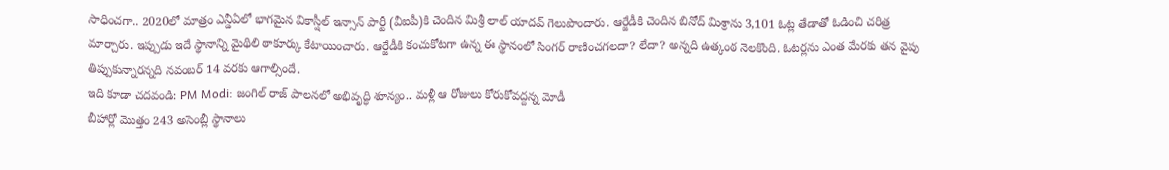సాధించగా.. 2020లో మాత్రం ఎన్డీఏలో భాగమైన వికాస్షీల్ ఇన్సాన్ పార్టీ (వీఐపీ)కి చెందిన మిశ్రీ లాల్ యాదవ్ గెలుపొందారు. ఆర్జేడీకి చెందిన బినోద్ మిశ్రాను 3,101 ఓట్ల తేడాతో ఓడించి చరిత్ర మార్చారు. ఇప్పుడు ఇదే స్థానాన్ని మైథిలి ఠాకూర్కు కేటాయించారు. ఆర్జేడీకి కంచుకోటగా ఉన్న ఈ స్థానంలో సింగర్ రాణించగలదా? లేదా? అన్నది ఉత్కంఠ నెలకొంది. ఓటర్లను ఎంత మేరకు తన వైపు తిప్పుకున్నారన్నది నవంబర్ 14 వరకు ఆగాల్సిందే.
ఇది కూడా చదవండి: PM Modi: జంగిల్ రాజ్ పాలనలో అభివృద్ధి శూన్యం.. మళ్లీ ఆ రోజులు కోరుకోవద్దన్న మోడీ
బీహార్లో మొత్తం 243 అసెంబ్లీ స్థానాలు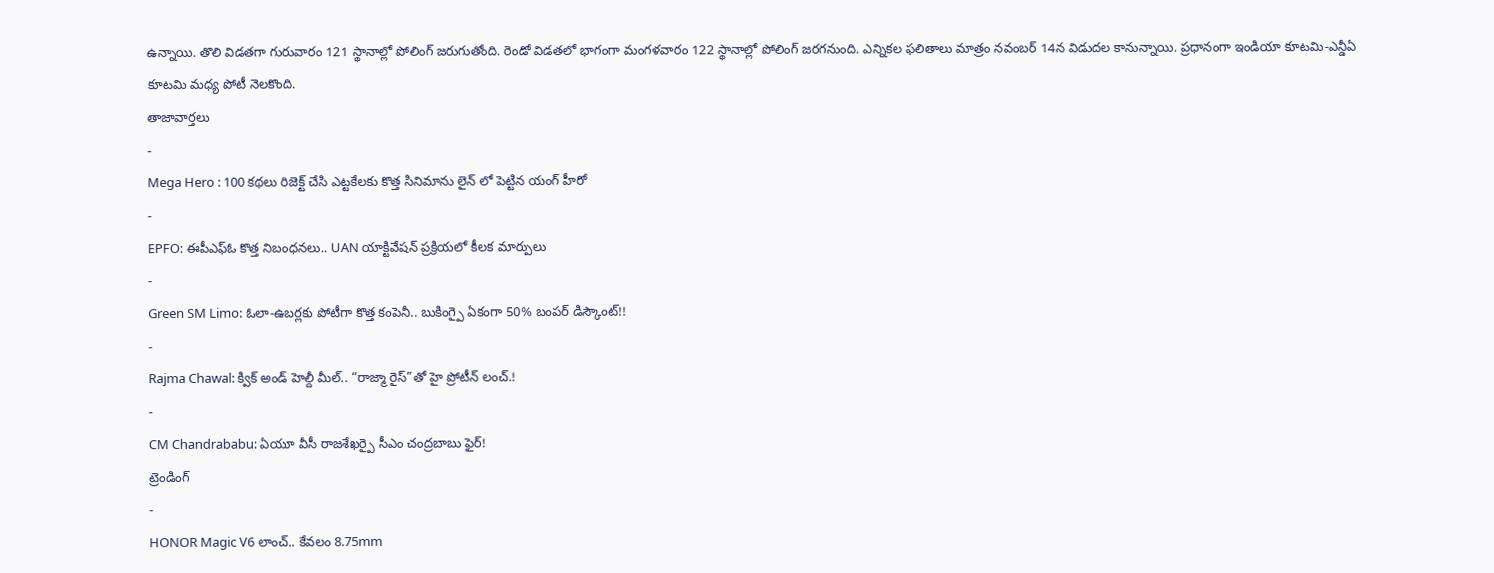ఉన్నాయి. తొలి విడతగా గురువారం 121 స్థానాల్లో పోలింగ్ జరుగుతోంది. రెండో విడతలో భాగంగా మంగళవారం 122 స్థానాల్లో పోలింగ్ జరగనుంది. ఎన్నికల ఫలితాలు మాత్రం నవంబర్ 14న విడుదల కానున్నాయి. ప్రధానంగా ఇండియా కూటమి-ఎన్డీఏ కూటమి మధ్య పోటీ నెలకొంది.
తాజావార్తలు
-
Mega Hero : 100 కథలు రిజెక్ట్ చేసి ఎట్టకేలకు కొత్త సినిమాను లైన్ లో పెట్టిన యంగ్ హీరో
-
EPFO: ఈపీఎఫ్ఓ కొత్త నిబంధనలు.. UAN యాక్టివేషన్ ప్రక్రియలో కీలక మార్పులు
-
Green SM Limo: ఓలా-ఉబర్లకు పోటీగా కొత్త కంపెనీ.. బుకింగ్పై ఏకంగా 50% బంపర్ డిస్కౌంట్!!
-
Rajma Chawal: క్విక్ అండ్ హెల్దీ మీల్.. “రాజ్మా రైస్”తో హై ప్రోటీన్ లంచ్.!
-
CM Chandrababu: ఏయూ వీసీ రాజశేఖర్పై సీఎం చంద్రబాబు ఫైర్!
ట్రెండింగ్
-
HONOR Magic V6 లాంచ్.. కేవలం 8.75mm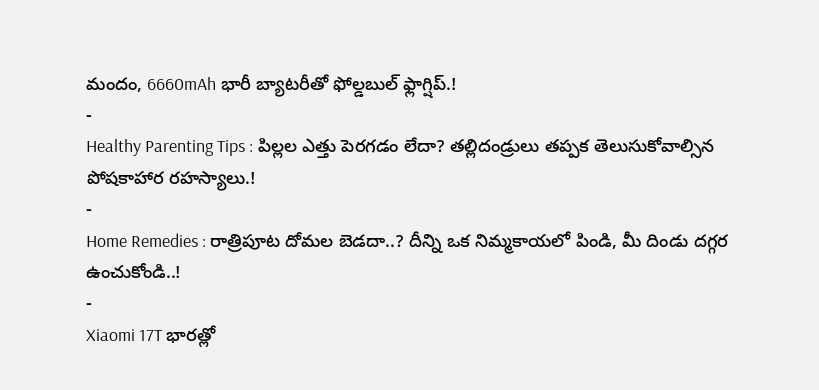మందం, 6660mAh భారీ బ్యాటరీతో ఫోల్డబుల్ ఫ్లాగ్షిప్.!
-
Healthy Parenting Tips : పిల్లల ఎత్తు పెరగడం లేదా? తల్లిదండ్రులు తప్పక తెలుసుకోవాల్సిన పోషకాహార రహస్యాలు.!
-
Home Remedies : రాత్రిపూట దోమల బెడదా..? దీన్ని ఒక నిమ్మకాయలో పిండి, మీ దిండు దగ్గర ఉంచుకోండి..!
-
Xiaomi 17T భారత్లో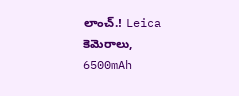లాంచ్.! Leica కెమెరాలు, 6500mAh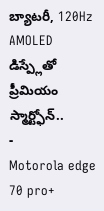బ్యాటరీ, 120Hz AMOLED డిస్ప్లేతో ప్రీమియం స్మార్ట్ఫోన్..
-
Motorola edge 70 pro+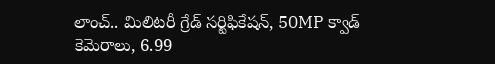లాంచ్.. మిలిటరీ గ్రేడ్ సర్టిఫికేషన్, 50MP క్వాడ్ కెమెరాలు, 6.99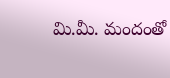మి.మీ. మందంతో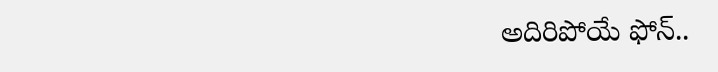అదిరిపోయే ఫోన్..